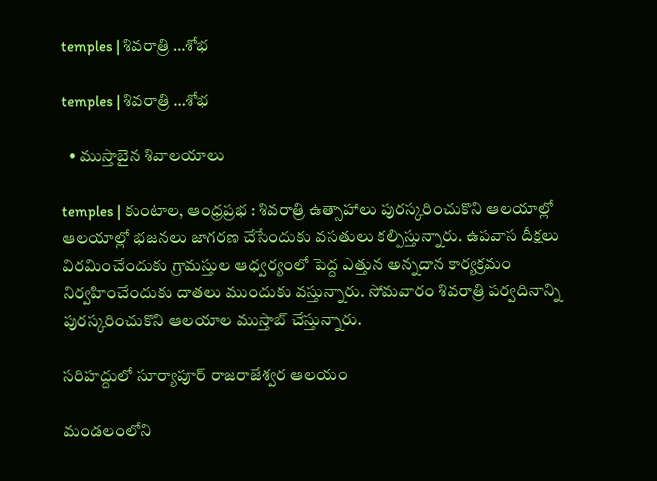temples | శివరాత్రి …శోభ

temples | శివరాత్రి …శోభ

  • ముస్తాబైన శివాలయాలు

temples | కుంటాల, ఆంధ్రప్రభ : శివరాత్రి ఉత్సాహాలు పురస్కరించుకొని ఆలయాల్లో ఆలయాల్లో భజనలు జాగరణ చేసేందుకు వసతులు కల్పిస్తున్నారు. ఉపవాస దీక్షలు విరమించేందుకు గ్రామస్తుల ఆధ్వర్యంలో పెద్ద ఎత్తున అన్నదాన కార్యక్రమం నిర్వహించేందుకు దాతలు ముందుకు వస్తున్నారు. సోమవారం శివరాత్రి పర్వదినాన్ని పురస్కరించుకొని ఆలయాల ముస్తాబ్ చేస్తున్నారు.

సరిహద్దులో సూర్యాపూర్ రాజరాజేశ్వర ఆలయం

మండలంలోని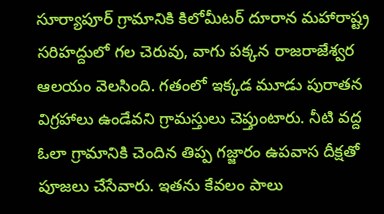సూర్యాపూర్ గ్రామానికి కిలోమీటర్ దూరాన మహారాష్ట్ర సరిహద్దులో గల చెరువు, వాగు పక్కన రాజరాజేశ్వర ఆలయం వెలసింది. గతంలో ఇక్కడ మూడు పురాతన విగ్రహాలు ఉండేవని గ్రామస్తులు చెప్తుంటారు. నీటి వద్ద ఓలా గ్రామానికి చెందిన తిప్ప గజ్జారం ఉపవాస దీక్షతో పూజలు చేసేవారు. ఇతను కేవలం పాలు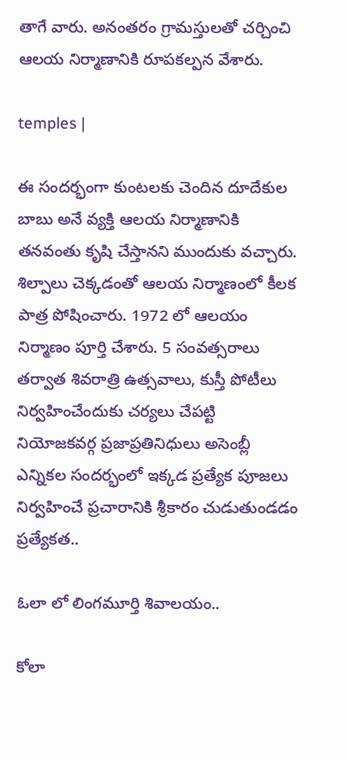తాగే వారు. అనంతరం గ్రామస్తులతో చర్చించి ఆలయ నిర్మాణానికి రూపకల్పన వేశారు.

temples |

ఈ సందర్భంగా కుంటలకు చెందిన దూదేకుల బాబు అనే వ్యక్తి ఆలయ నిర్మాణానికి త‌నవంతు కృషి చేస్తానని ముందుకు వచ్చారు. శిల్పాలు చెక్కడంతో ఆలయ నిర్మాణంలో కీలక పాత్ర పోషించారు. 1972 లో ఆలయం నిర్మాణం పూర్తి చేశారు. 5 సంవత్సరాలు తర్వాత శివరాత్రి ఉత్సవాలు, కుస్తీ పోటీలు నిర్వహించేందుకు చర్యలు చేపట్టి నియోజకవర్గ ప్రజాప్రతినిధులు అసెంబ్లీ ఎన్నికల సందర్భంలో ఇక్కడ ప్రత్యేక పూజలు నిర్వహించే ప్రచారానికి శ్రీకారం చుడుతుండడం ప్రత్యేకత..

ఓలా లో లింగమూర్తి శివాలయం..

కోలా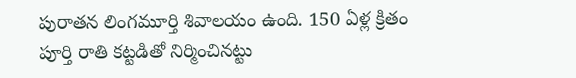పురాతన లింగమూర్తి శివాలయం ఉంది. 150 ఏళ్ల క్రితం పూర్తి రాతి కట్టడితో నిర్మించినట్టు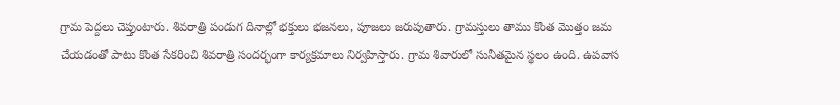గ్రామ పెద్దలు చెప్తుంటారు. శివరాత్రి పండుగ దినాల్లో భక్తులు భజనలు, పూజలు జరుపుతారు. గ్రామస్తులు తాము కొంత మొత్తం జమ చేయడంతో పాటు కొంత సేకరించి శివరాత్రి సందర్భంగా కార్యక్రమాలు నిర్వహిస్తారు. గ్రామ శివారులో సునీతమైన స్థలం ఉంది. ఉపవాస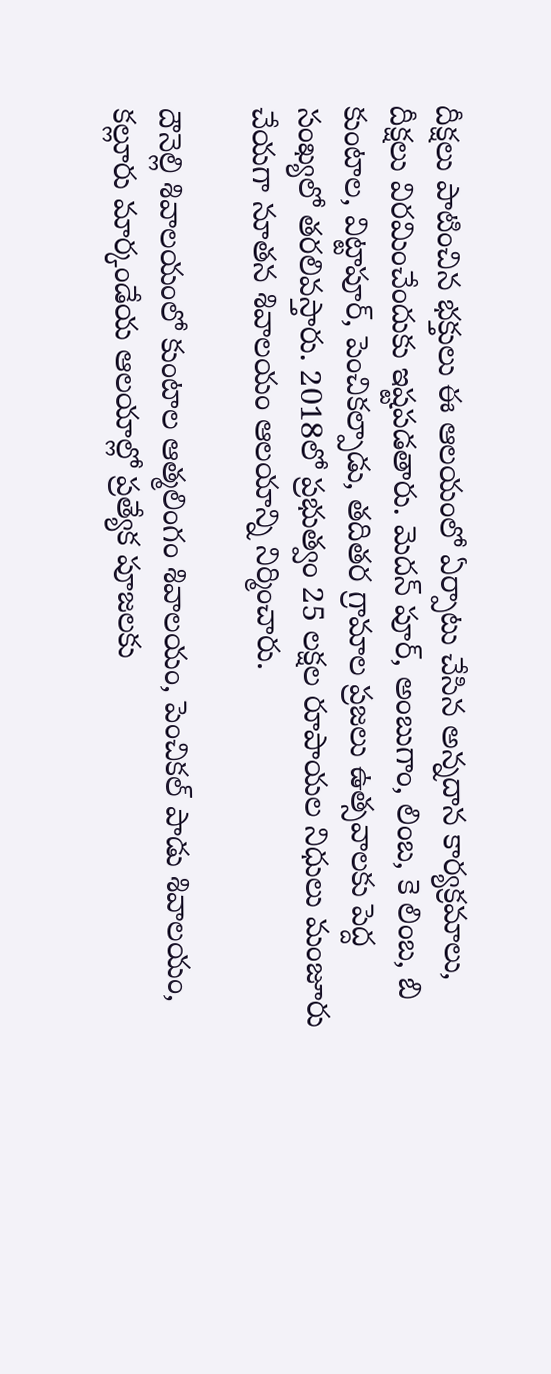దీక్షలు పాటించిన‌ భక్తులు ఈ ఆలయంలో ఏర్పాటు చేసిన అన్నదాన కార్యక్రమాలు, దీక్షలు విరమించేందుకు ఇష్టపడతారు. మెదన్ పూర్, అంబుగాం, లింబ, కె లింబ, బి కుంటాల, విట్టాపూర్, పెంచికల్పాడు, తదితర గ్రామాల ప్రజలు ఉత్స‌వాల‌కు పెద్ద సంఖ్యలో తరలివస్తారు. 2018లో ప్రభుత్వం 25 లక్షల రూపాయల నిధులు మంజూరు చేయగా నూతన శివాలయం ఆలయాన్ని నిర్మించారు.

దౌనెల్లి శివాలయంలో కుంటాల ఆత్మలింగం శివాలయం, పెంచికల్ పాడు శివాలయం, కల్లూరు మార్కండేయ ఆలయాల్లో ప్రత్యేక పూజలకు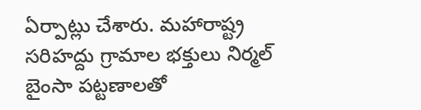ఏర్పాట్లు చేశారు. మహారాష్ట్ర సరిహద్దు గ్రామాల భక్తులు నిర్మల్ బైంసా పట్టణాలతో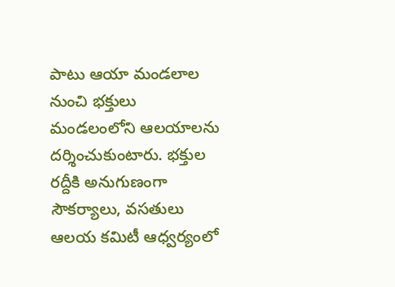పాటు ఆయా మండలాల నుంచి భక్తులు మండలంలోని ఆలయాలను దర్శించుకుంటారు. భక్తుల రద్దీకి అనుగుణంగా సౌకర్యాలు, వసతులు ఆలయ కమిటీ ఆధ్వర్యంలో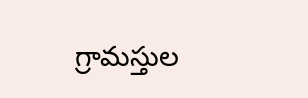గ్రామస్తుల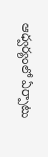ఆధ్వర్యంలో ఏర్పాటు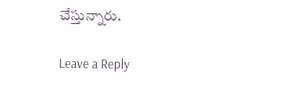చేస్తున్నారు.

Leave a Reply